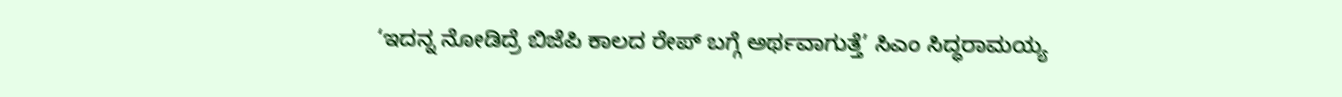‘ಇದನ್ನ ನೋಡಿದ್ರೆ ಬಿಜೆಪಿ ಕಾಲದ ರೇಪ್ ಬಗ್ಗೆ ಅರ್ಥವಾಗುತ್ತೆ’ ಸಿಎಂ ಸಿದ್ಧರಾಮಯ್ಯ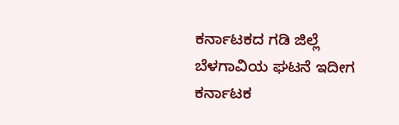ಕರ್ನಾಟಕದ ಗಡಿ ಜಿಲ್ಲೆ ಬೆಳಗಾವಿಯ ಘಟನೆ ಇದೀಗ ಕರ್ನಾಟಕ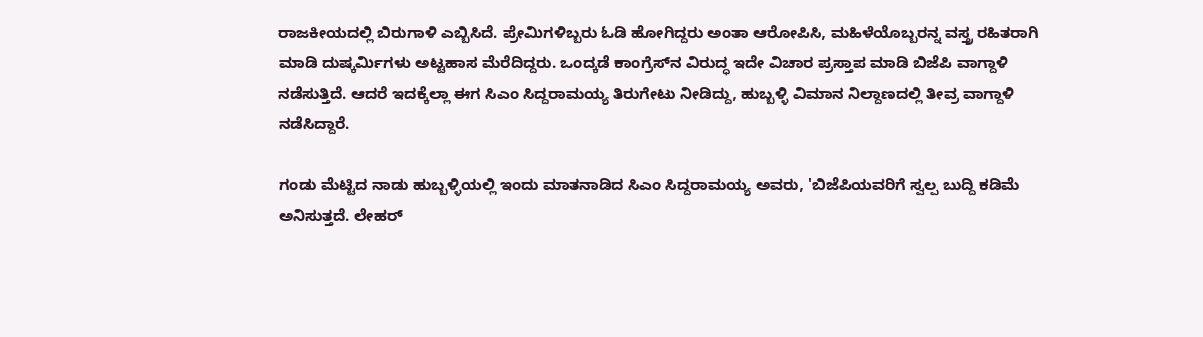ರಾಜಕೀಯದಲ್ಲಿ ಬಿರುಗಾಳಿ ಎಬ್ಬಿಸಿದೆ. ಪ್ರೇಮಿಗಳಿಬ್ಬರು ಓಡಿ ಹೋಗಿದ್ದರು ಅಂತಾ ಆರೋಪಿಸಿ, ಮಹಿಳೆಯೊಬ್ಬರನ್ನ ವಸ್ತ್ರ ರಹಿತರಾಗಿ ಮಾಡಿ ದುಷ್ಕರ್ಮಿಗಳು ಅಟ್ಟಹಾಸ ಮೆರೆದಿದ್ದರು. ಒಂದ್ಕಡೆ ಕಾಂಗ್ರೆಸ್‌ನ ವಿರುದ್ಧ ಇದೇ ವಿಚಾರ ಪ್ರಸ್ತಾಪ ಮಾಡಿ ಬಿಜೆಪಿ ವಾಗ್ದಾಳಿ ನಡೆಸುತ್ತಿದೆ. ಆದರೆ ಇದಕ್ಕೆಲ್ಲಾ ಈಗ ಸಿಎಂ ಸಿದ್ದರಾಮಯ್ಯ ತಿರುಗೇಟು ನೀಡಿದ್ದು, ಹುಬ್ಬಳ್ಳಿ ವಿಮಾನ ನಿಲ್ದಾಣದಲ್ಲಿ ತೀವ್ರ ವಾಗ್ದಾಳಿ ನಡೆಸಿದ್ದಾರೆ.

ಗಂಡು ಮೆಟ್ಟಿದ ನಾಡು ಹುಬ್ಬಳ್ಳಿಯಲ್ಲಿ ಇಂದು ಮಾತನಾಡಿದ ಸಿಎಂ ಸಿದ್ದರಾಮಯ್ಯ ಅವರು, 'ಬಿಜೆಪಿಯವರಿಗೆ ಸ್ವಲ್ಪ ಬುದ್ದಿ ಕಡಿಮೆ ಅನಿಸುತ್ತದೆ. ಲೇಹರ್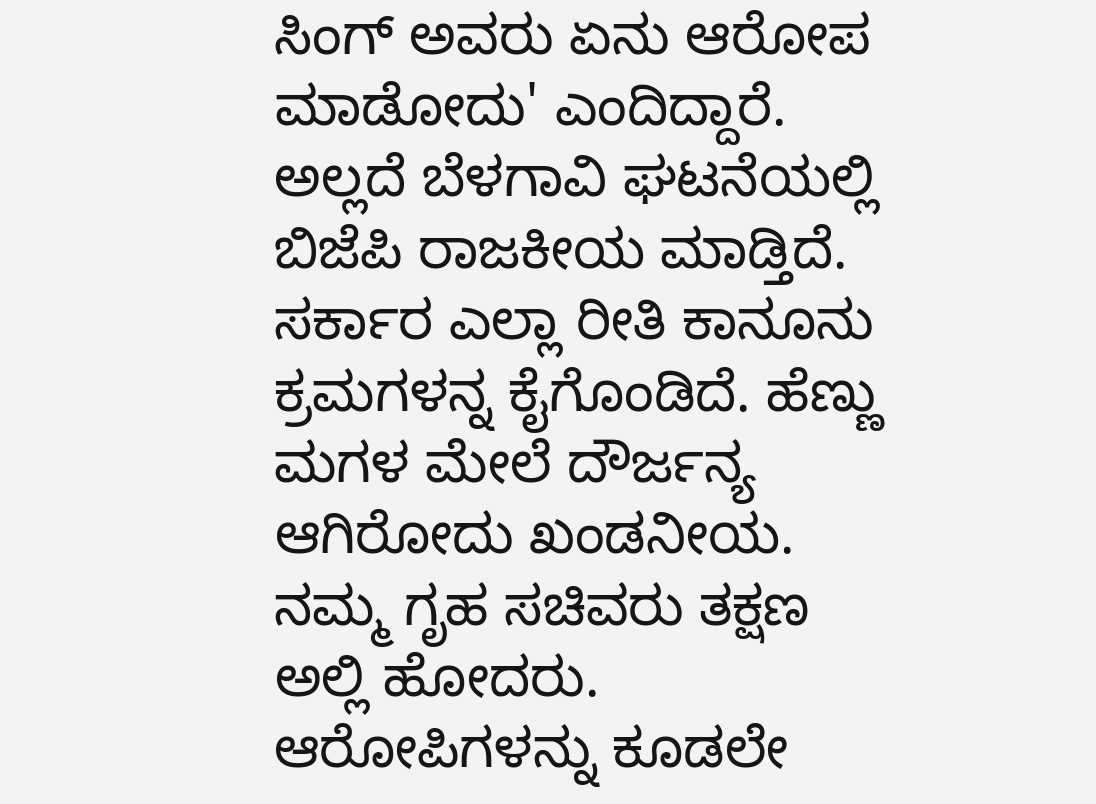ಸಿಂಗ್ ಅವರು ಏನು ಆರೋಪ ಮಾಡೋದು' ಎಂದಿದ್ದಾರೆ. ಅಲ್ಲದೆ ಬೆಳಗಾವಿ ಘಟನೆಯಲ್ಲಿ ಬಿಜೆಪಿ ರಾಜಕೀಯ ಮಾಡ್ತಿದೆ. ಸರ್ಕಾರ ಎಲ್ಲಾ ರೀತಿ ಕಾನೂನು ಕ್ರಮಗಳನ್ನ ಕೈಗೊಂಡಿದೆ. ಹೆಣ್ಣು ಮಗಳ ಮೇಲೆ ದೌರ್ಜನ್ಯ ಆಗಿರೋದು ಖಂಡನೀಯ. ನಮ್ಮ ಗೃಹ ಸಚಿವರು ತಕ್ಷಣ ಅಲ್ಲಿ ಹೋದರು. ಆರೋಪಿಗಳನ್ನು ಕೂಡಲೇ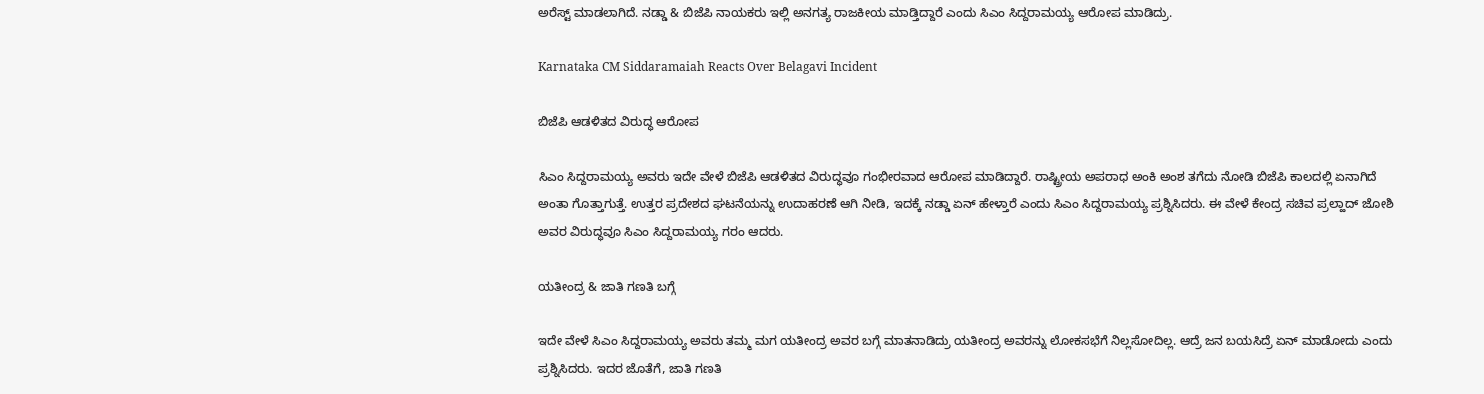ಅರೆಸ್ಟ್ ಮಾಡಲಾಗಿದೆ. ನಡ್ಡಾ & ಬಿಜೆಪಿ ನಾಯಕರು ಇಲ್ಲಿ ಅನಗತ್ಯ ರಾಜಕೀಯ ಮಾಡ್ತಿದ್ದಾರೆ ಎಂದು ಸಿಎಂ ಸಿದ್ದರಾಮಯ್ಯ ಆರೋಪ ಮಾಡಿದ್ರು.

Karnataka CM Siddaramaiah Reacts Over Belagavi Incident

ಬಿಜೆಪಿ ಆಡಳಿತದ ವಿರುದ್ಧ ಆರೋಪ

ಸಿಎಂ ಸಿದ್ದರಾಮಯ್ಯ ಅವರು ಇದೇ ವೇಳೆ ಬಿಜೆಪಿ ಆಡಳಿತದ ವಿರುದ್ಧವೂ ಗಂಭೀರವಾದ ಆರೋಪ ಮಾಡಿದ್ದಾರೆ. ರಾಷ್ಟ್ರೀಯ ಅಪರಾಧ ಅಂಕಿ ಅಂಶ ತಗೆದು ನೋಡಿ ಬಿಜೆಪಿ ಕಾಲದಲ್ಲಿ ಏನಾಗಿದೆ ಅಂತಾ ಗೊತ್ತಾಗುತ್ತೆ. ಉತ್ತರ ಪ್ರದೇಶದ ಘಟನೆಯನ್ನು ಉದಾಹರಣೆ ಆಗಿ ನೀಡಿ, ಇದಕ್ಕೆ ನಡ್ಡಾ ಏನ್ ಹೇಳ್ತಾರೆ ಎಂದು ಸಿಎಂ ಸಿದ್ದರಾಮಯ್ಯ ಪ್ರಶ್ನಿಸಿದರು. ಈ ವೇಳೆ ಕೇಂದ್ರ ಸಚಿವ ಪ್ರಲ್ಹಾದ್ ಜೋಶಿ ಅವರ ವಿರುದ್ಧವೂ ಸಿಎಂ ಸಿದ್ದರಾಮಯ್ಯ ಗರಂ ಆದರು.

ಯತೀಂದ್ರ & ಜಾತಿ ಗಣತಿ ಬಗ್ಗೆ

ಇದೇ ವೇಳೆ ಸಿಎಂ ಸಿದ್ದರಾಮಯ್ಯ ಅವರು ತಮ್ಮ ಮಗ ಯತೀಂದ್ರ ಅವರ ಬಗ್ಗೆ ಮಾತನಾಡಿದ್ರು ಯತೀಂದ್ರ ಅವರನ್ನು ಲೋಕಸಭೆಗೆ ನಿಲ್ಲಸೋದಿಲ್ಲ. ಆದ್ರೆ ಜನ ಬಯಸಿದ್ರೆ ಏನ್ ಮಾಡೋದು ಎಂದು ಪ್ರಶ್ನಿಸಿದರು. ಇದರ ಜೊತೆಗೆ, ಜಾತಿ ಗಣತಿ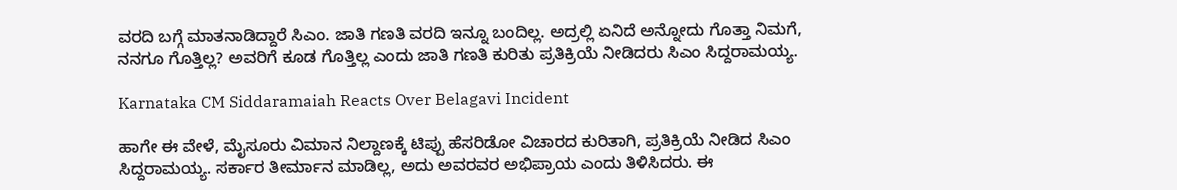ವರದಿ ಬಗ್ಗೆ ಮಾತನಾಡಿದ್ದಾರೆ ಸಿಎಂ. ಜಾತಿ ಗಣತಿ ವರದಿ ಇನ್ನೂ ಬಂದಿಲ್ಲ. ಅದ್ರಲ್ಲಿ ಏನಿದೆ ಅನ್ನೋದು ಗೊತ್ತಾ ನಿಮಗೆ, ನನಗೂ ಗೊತ್ತಿಲ್ಲ? ಅವರಿಗೆ ಕೂಡ ಗೊತ್ತಿಲ್ಲ ಎಂದು ಜಾತಿ ಗಣತಿ ಕುರಿತು ಪ್ರತಿಕ್ರಿಯೆ ನೀಡಿದರು ಸಿಎಂ ಸಿದ್ದರಾಮಯ್ಯ.

Karnataka CM Siddaramaiah Reacts Over Belagavi Incident

ಹಾಗೇ ಈ ವೇಳೆ, ಮೈಸೂರು ವಿಮಾನ ನಿಲ್ದಾಣಕ್ಕೆ ಟಿಪ್ಪು ಹೆಸರಿಡೋ ವಿಚಾರದ ಕುರಿತಾಗಿ, ಪ್ರತಿಕ್ರಿಯೆ ನೀಡಿದ ಸಿಎಂ ಸಿದ್ದರಾಮಯ್ಯ. ಸರ್ಕಾರ ತೀರ್ಮಾನ ಮಾಡಿಲ್ಲ, ಅದು ಅವರವರ ಅಭಿಪ್ರಾಯ ಎಂದು ತಿಳಿಸಿದರು. ಈ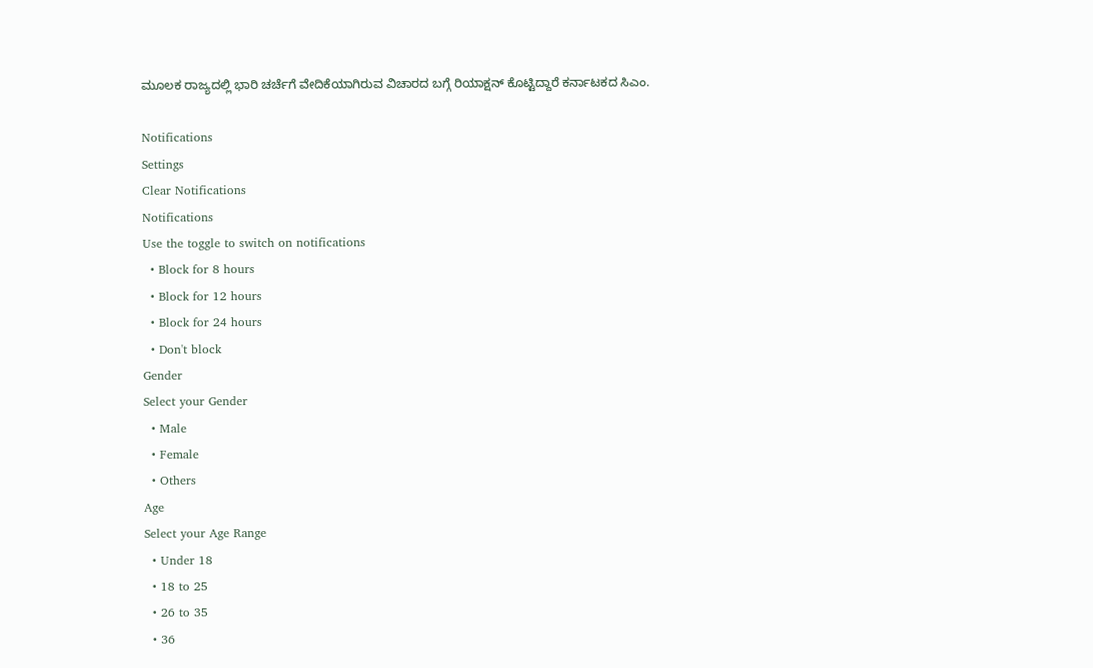ಮೂಲಕ ರಾಜ್ಯದಲ್ಲಿ ಭಾರಿ ಚರ್ಚೆಗೆ ವೇದಿಕೆಯಾಗಿರುವ ವಿಚಾರದ ಬಗ್ಗೆ ರಿಯಾಕ್ಷನ್ ಕೊಟ್ಟಿದ್ದಾರೆ ಕರ್ನಾಟಕದ ಸಿಎಂ.

Notifications
Settings
Clear Notifications
Notifications
Use the toggle to switch on notifications
  • Block for 8 hours
  • Block for 12 hours
  • Block for 24 hours
  • Don't block
Gender
Select your Gender
  • Male
  • Female
  • Others
Age
Select your Age Range
  • Under 18
  • 18 to 25
  • 26 to 35
  • 36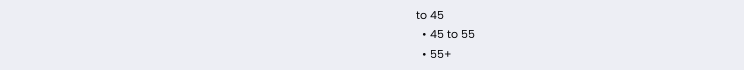to 45
  • 45 to 55
  • 55+